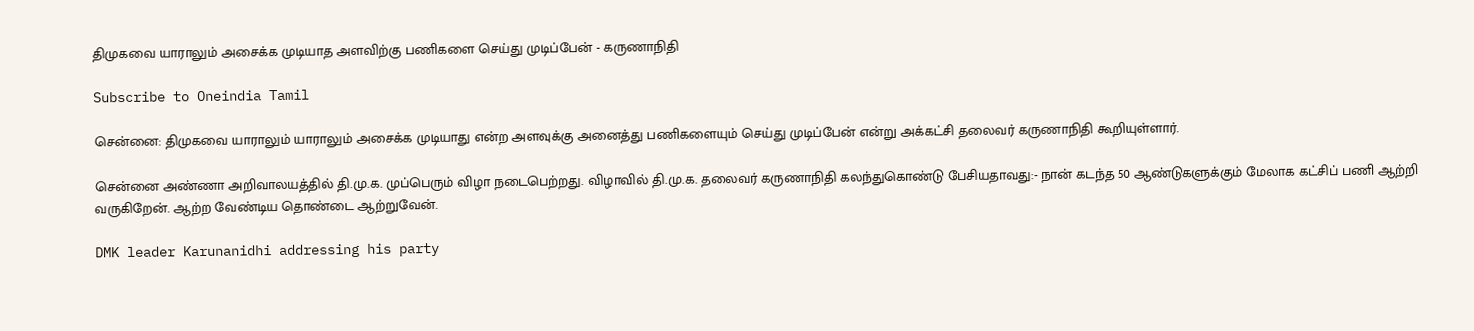திமுகவை யாராலும் அசைக்க முடியாத அளவிற்கு பணிகளை செய்து முடிப்பேன் - கருணாநிதி

Subscribe to Oneindia Tamil

சென்னை: திமுகவை யாராலும் யாராலும் அசைக்க முடியாது என்ற அளவுக்கு அனைத்து பணிகளையும் செய்து முடிப்பேன் என்று அக்கட்சி தலைவர் கருணாநிதி கூறியுள்ளார்.

சென்னை அண்ணா அறிவாலயத்தில் தி.மு.க. முப்பெரும் விழா நடைபெற்றது. விழாவில் தி.மு.க. தலைவர் கருணாநிதி கலந்துகொண்டு பேசியதாவது:- நான் கடந்த 50 ஆண்டுகளுக்கும் மேலாக கட்சிப் பணி ஆற்றி வருகிறேன். ஆற்ற வேண்டிய தொண்டை ஆற்றுவேன்.

DMK leader Karunanidhi addressing his party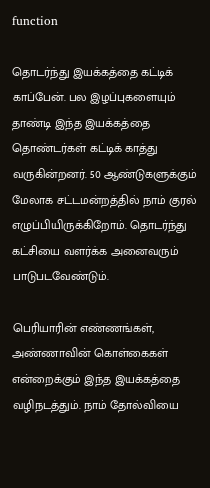function

தொடர்ந்து இயக்கத்தை கட்டிக் காப்பேன். பல இழப்புகளையும் தாண்டி இந்த இயக்கத்தை தொண்டர்கள் கட்டிக் காத்து வருகின்றனர். 50 ஆண்டுகளுக்கும் மேலாக சட்டமன்றத்தில் நாம் குரல் எழுப்பியிருக்கிறோம். தொடர்ந்து கட்சியை வளர்க்க அனைவரும் பாடுபடவேண்டும்.

பெரியாரின் எண்ணங்கள், அண்ணாவின் கொள்கைகள் என்றைக்கும் இந்த இயக்கத்தை வழிநடத்தும். நாம் தோல்வியை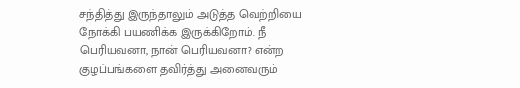சந்தித்து இருந்தாலும் அடுத்த வெற்றியை நோக்கி பயணிக்க இருக்கிறோம். நீ பெரியவனா, நான் பெரியவனா? என்ற குழப்பங்களை தவிர்த்து அனைவரும்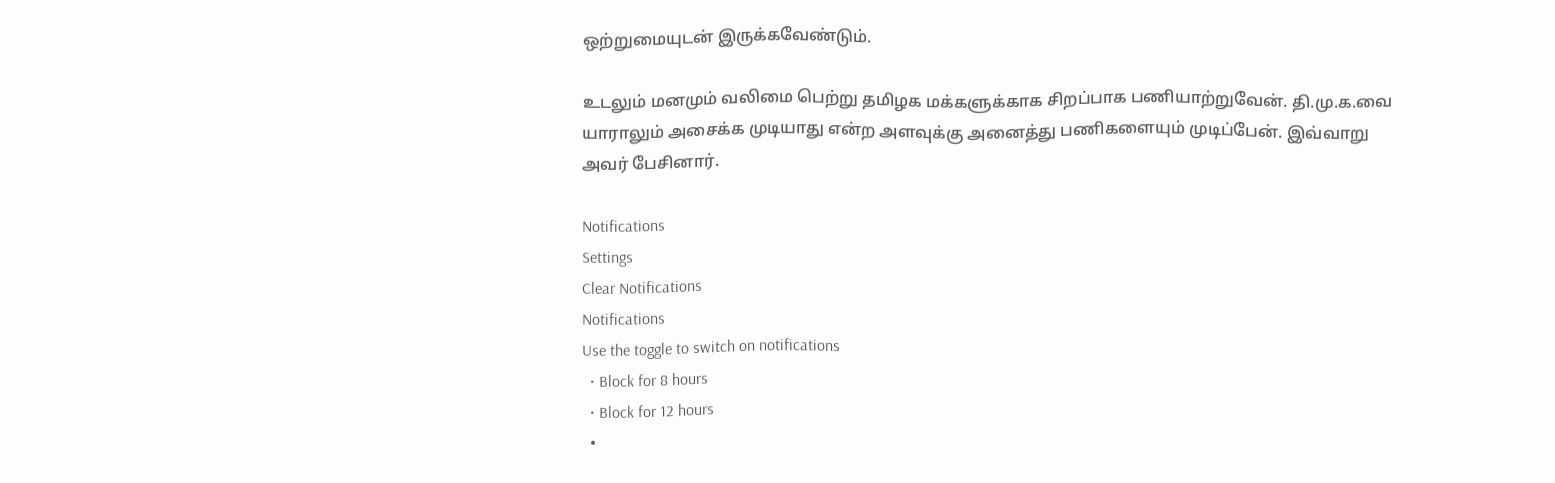ஒற்றுமையுடன் இருக்கவேண்டும்.

உடலும் மனமும் வலிமை பெற்று தமிழக மக்களுக்காக சிறப்பாக பணியாற்றுவேன். தி.மு.க.வை யாராலும் அசைக்க முடியாது என்ற அளவுக்கு அனைத்து பணிகளையும் முடிப்பேன். இவ்வாறு அவர் பேசினார்.

Notifications
Settings
Clear Notifications
Notifications
Use the toggle to switch on notifications
  • Block for 8 hours
  • Block for 12 hours
  •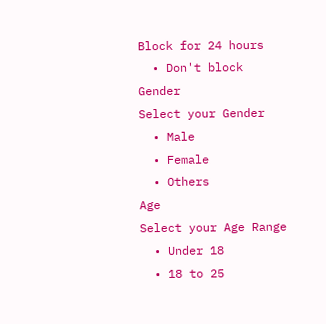Block for 24 hours
  • Don't block
Gender
Select your Gender
  • Male
  • Female
  • Others
Age
Select your Age Range
  • Under 18
  • 18 to 25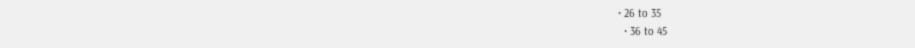• 26 to 35
  • 36 to 45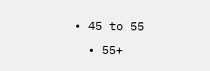• 45 to 55
  • 55+